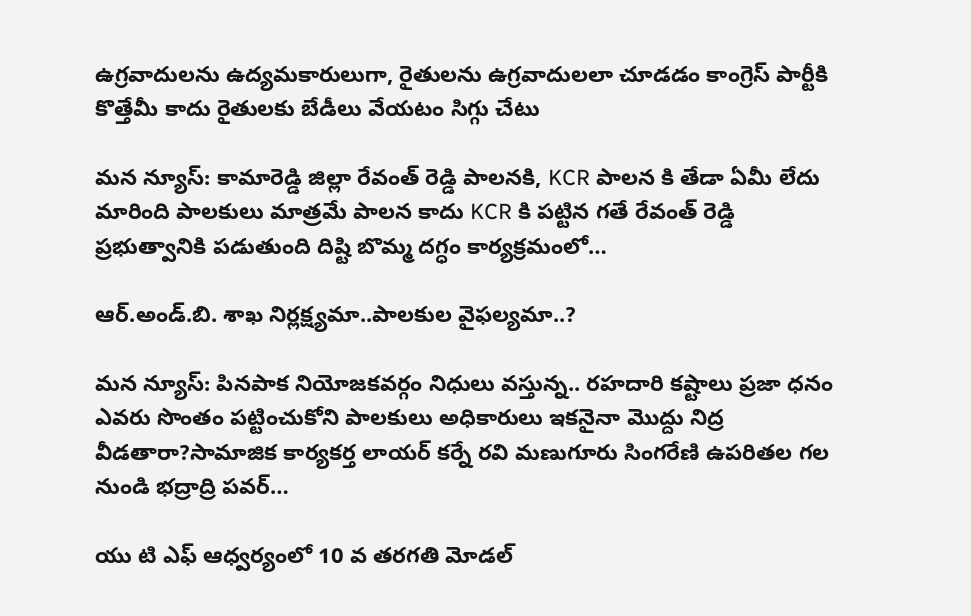ఉగ్రవాదులను ఉద్యమకారులుగా, రైతులను ఉగ్రవాదులలా చూడడం కాంగ్రెస్ పార్టీకి కొత్తేమీ కాదు రైతులకు బేడీలు వేయటం సిగ్గు చేటు

మన న్యూస్: కామారెడ్డి జిల్లా రేవంత్ రెడ్డి పాలనకి, KCR పాలన కి తేడా ఏమీ లేదు మారింది పాలకులు మాత్రమే పాలన కాదు KCR కి పట్టిన గతే రేవంత్ రెడ్డి ప్రభుత్వానికి పడుతుంది దిష్టి బొమ్మ దగ్ధం కార్యక్రమంలో…

ఆర్.అండ్.బి. శాఖ నిర్లక్ష్యమా..పాలకుల వైఫల్యమా..?

మన న్యూస్: పినపాక నియోజకవర్గం నిధులు వస్తున్న.. రహదారి కష్టాలు ప్రజా ధనం ఎవరు సొంతం పట్టించుకోని పాలకులు అధికారులు ఇకనైనా మొద్దు నిద్ర వీడతారా?సామాజిక కార్యకర్త లాయర్ కర్నే రవి మణుగూరు సింగరేణి ఉపరితల గల నుండి భద్రాద్రి పవర్‌…

యు టి ఎఫ్ ఆధ్వర్యంలో 10 వ తరగతి మోడల్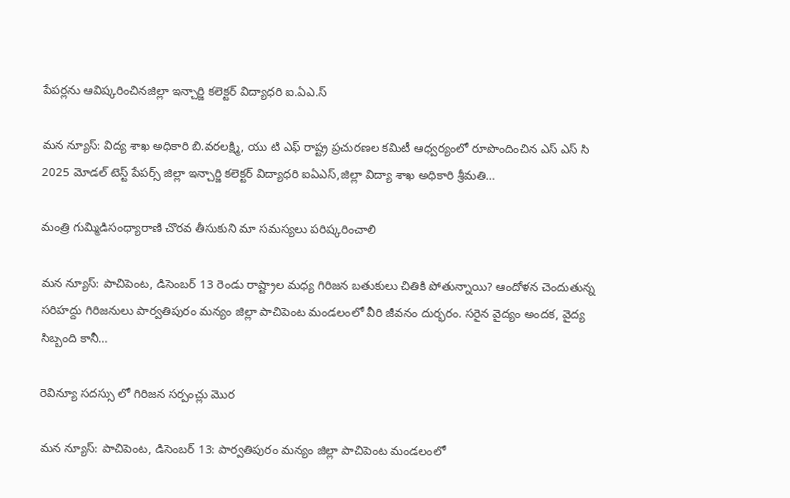పేపర్లను ఆవిష్కరించినజిల్లా ఇన్చార్జి కలెక్టర్ విద్యాధరి ఐ.ఏఎ.స్

మన న్యూస్: విద్య శాఖ అధికారి బి.వరలక్ష్మి, యు టి ఎఫ్ రాష్ట్ర ప్రచురణల కమిటీ ఆధ్వర్యంలో రూపొందించిన ఎస్ ఎస్ సి 2025 మోడల్ టెస్ట్ పేపర్స్ జిల్లా ఇన్చార్జి కలెక్టర్ విద్యాధరి ఐఏఎస్,జిల్లా విద్యా శాఖ అధికారి శ్రీమతి…

మంత్రి గుమ్మిడిసంధ్యారాణి చొరవ తీసుకుని మా సమస్యలు పరిష్కరించాలి

మన న్యూస్: పాచిపెంట, డిసెంబర్ 13 రెండు రాష్ట్రాల మధ్య గిరిజన బతుకులు చితికి పోతున్నాయి? ఆందోళన చెందుతున్న సరిహద్దు గిరిజనులు పార్వతిపురం మన్యం జిల్లా పాచిపెంట మండలంలో వీరి జీవనం దుర్భరం. సరైన వైద్యం అందక, వైద్య సిబ్బంది కానీ…

రెవిన్యూ సదస్సు లో గిరిజన సర్పంచ్లు మొర

మన న్యూస్: పాచిపెంట, డిసెంబర్ 13: పార్వతిపురం మన్యం జిల్లా పాచిపెంట మండలంలో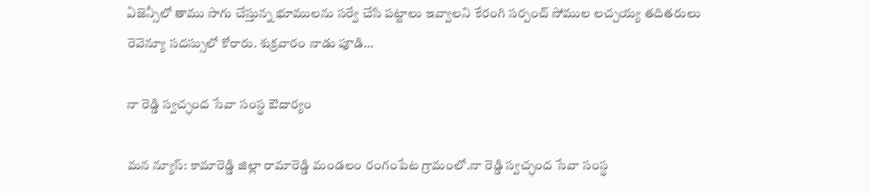ఏజెన్సీలో తాము సాగు చేస్తున్న భూములను సర్వే చేసి పట్టాలు ఇవ్వాలని కేరంగి సర్పంచ్ సోముల లచ్చయ్య తదితరులు రెవెన్యూ సదస్సులో కోరారు. శుక్రవారం నాడు పూడి…

నా రెడ్డి స్వచ్ఛంద సేవా సంస్థ ఔదార్యం

మన న్యూస్: కామారెడ్డి జిల్లా రామారెడ్డి మండలం రంగంపేట గ్రామంలో.నా రెడ్డి స్వచ్ఛంద సేవా సంస్థ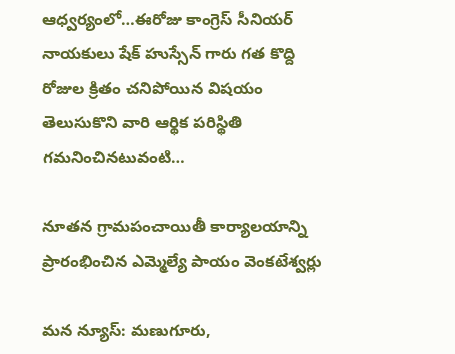ఆధ్వర్యంలో…ఈరోజు కాంగ్రెస్ సీనియర్ నాయకులు షేక్ హుస్సేన్ గారు గత కొద్ది రోజుల క్రితం చనిపోయిన విషయం తెలుసుకొని వారి ఆర్థిక పరిస్థితి గమనించినటువంటి…

నూతన గ్రామపంచాయితీ కార్యాలయాన్ని ప్రారంభించిన ఎమ్మెల్యే పాయం వెంకటేశ్వర్లు

మన న్యూస్: మణుగూరు,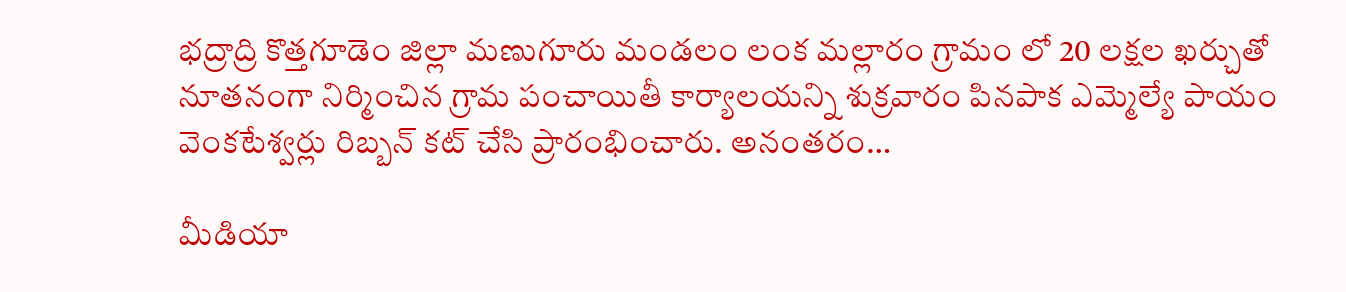భద్రాద్రి కొత్తగూడెం జిల్లా మణుగూరు మండలం లంక మల్లారం గ్రామం లో 20 లక్షల ఖర్చుతో నూతనంగా నిర్మించిన గ్రామ పంచాయితీ కార్యాలయన్ని శుక్రవారం పినపాక ఎమ్మెల్యే పాయం వెంకటేశ్వర్లు రిబ్బన్ కట్ చేసి ప్రారంభించారు. అనంతరం…

మీడియా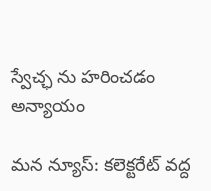స్వేచ్ఛ ను హరించడం అన్యాయం

మన న్యూస్: కలెక్టరేట్ వద్ద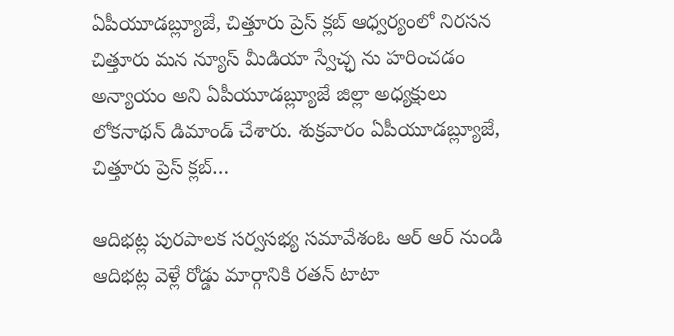ఏపీయూడబ్ల్యూజే, చిత్తూరు ప్రెస్ క్లబ్ ఆధ్వర్యంలో నిరసన చిత్తూరు మన న్యూస్ మీడియా స్వేచ్ఛ ను హరించడం అన్యాయం అని ఏపీయూడబ్ల్యూజే జిల్లా అధ్యక్షులు లోకనాథన్ డిమాండ్ చేశారు. శుక్రవారం ఏపీయూడబ్ల్యూజే, చిత్తూరు ప్రెస్ క్లబ్…

ఆదిభట్ల పురపాలక సర్వసభ్య సమావేశంఓ ఆర్ ఆర్ నుండి ఆదిభట్ల వెళ్లే రోడ్డు మార్గానికి రతన్ టాటా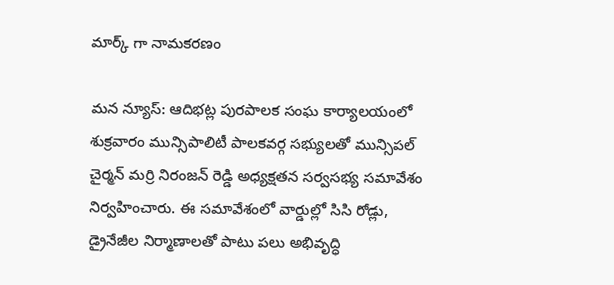మార్క్ గా నామకరణం

మన న్యూస్: ఆదిభట్ల పురపాలక సంఘ కార్యాలయంలో శుక్రవారం మున్సిపాలిటీ పాలకవర్గ సభ్యులతో మున్సిపల్ చైర్మన్ మర్రి నిరంజన్ రెడ్డి అధ్యక్షతన సర్వసభ్య సమావేశం నిర్వహించారు. ఈ సమావేశంలో వార్డుల్లో సిసి రోడ్లు, డ్రైనేజీల నిర్మాణాలతో పాటు పలు అభివృద్ధి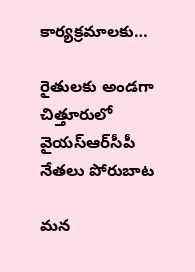కార్యక్రమాలకు…

రైతులకు అండగా చిత్తూరులో వైయస్‌ఆర్‌సీపీ నేతలు పోరుబాట

మన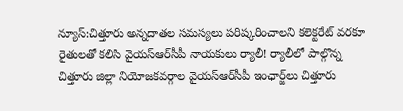న్యూస్:చిత్తూరు అన్నదాతల సమస్యలు పరిష్కరించాలని కలెక్టరేట్ వరకూ రైతులతో కలిసి వైయస్‌ఆర్‌సీపీ నాయకులు ర్యాలీ! ర్యాలీలో పాల్గొన్న చిత్తూరు జిల్లా నియోజకవర్గాల వైయస్‌ఆర్‌సీపీ ఇంఛార్జ్‌లు చిత్తూరు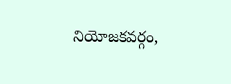నియోజకవర్గం,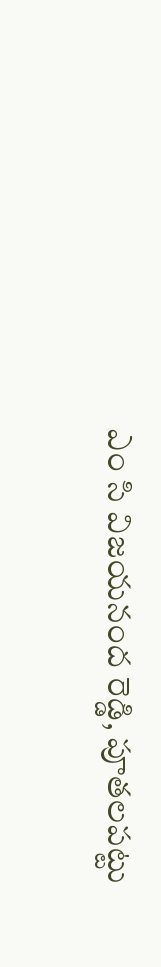ఎం సి విజయనంద రెడ్డి, పూతలపట్టు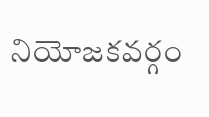నియోజకవర్గం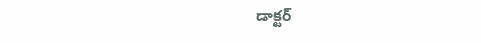డాక్టర్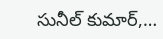సునీల్ కుమార్,…